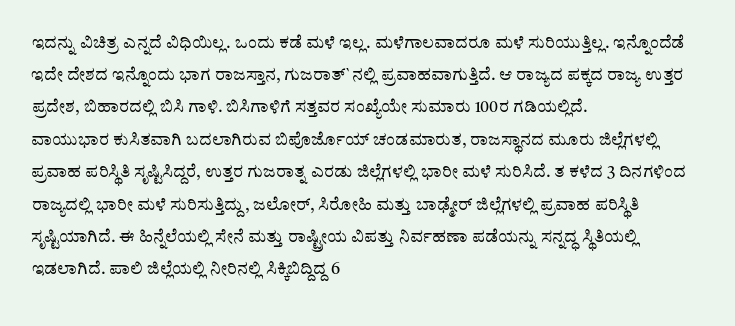ಇದನ್ನು ವಿಚಿತ್ರ ಎನ್ನದೆ ವಿಧಿಯಿಲ್ಲ. ಒಂದು ಕಡೆ ಮಳೆ ಇಲ್ಲ. ಮಳೆಗಾಲವಾದರೂ ಮಳೆ ಸುರಿಯುತ್ತಿಲ್ಲ. ಇನ್ನೊಂದೆಡೆ ಇದೇ ದೇಶದ ಇನ್ನೊಂದು ಭಾಗ ರಾಜಸ್ತಾನ, ಗುಜರಾತ್`ನಲ್ಲಿ ಪ್ರವಾಹವಾಗುತ್ತಿದೆ. ಆ ರಾಜ್ಯದ ಪಕ್ಕದ ರಾಜ್ಯ ಉತ್ತರ ಪ್ರದೇಶ, ಬಿಹಾರದಲ್ಲಿ ಬಿಸಿ ಗಾಳಿ. ಬಿಸಿಗಾಳಿಗೆ ಸತ್ತವರ ಸಂಖ್ಯೆಯೇ ಸುಮಾರು 100ರ ಗಡಿಯಲ್ಲಿದೆ.
ವಾಯುಭಾರ ಕುಸಿತವಾಗಿ ಬದಲಾಗಿರುವ ಬಿಪೊರ್ಜೊಯ್ ಚಂಡಮಾರುತ, ರಾಜಸ್ಥಾನದ ಮೂರು ಜಿಲ್ಲೆಗಳಲ್ಲಿ ಪ್ರವಾಹ ಪರಿಸ್ಥಿತಿ ಸೃಷ್ಟಿಸಿದ್ದರೆ, ಉತ್ತರ ಗುಜರಾತ್ನ ಎರಡು ಜಿಲ್ಲೆಗಳಲ್ಲಿ ಭಾರೀ ಮಳೆ ಸುರಿಸಿದೆ. ತ ಕಳೆದ 3 ದಿನಗಳಿಂದ ರಾಜ್ಯದಲ್ಲಿ ಭಾರೀ ಮಳೆ ಸುರಿಸುತ್ತಿದ್ದು, ಜಲೋರ್, ಸಿರೋಹಿ ಮತ್ತು ಬಾಢ್ಮೇರ್ ಜಿಲ್ಲೆಗಳಲ್ಲಿ ಪ್ರವಾಹ ಪರಿಸ್ಥಿತಿ ಸೃಷ್ಟಿಯಾಗಿದೆ. ಈ ಹಿನ್ನೆಲೆಯಲ್ಲಿ ಸೇನೆ ಮತ್ತು ರಾಷ್ಟ್ರೀಯ ವಿಪತ್ತು ನಿರ್ವಹಣಾ ಪಡೆಯನ್ನು ಸನ್ನದ್ಧ ಸ್ಥಿತಿಯಲ್ಲಿ ಇಡಲಾಗಿದೆ. ಪಾಲಿ ಜಿಲ್ಲೆಯಲ್ಲಿ ನೀರಿನಲ್ಲಿ ಸಿಕ್ಕಿಬಿದ್ದಿದ್ದ 6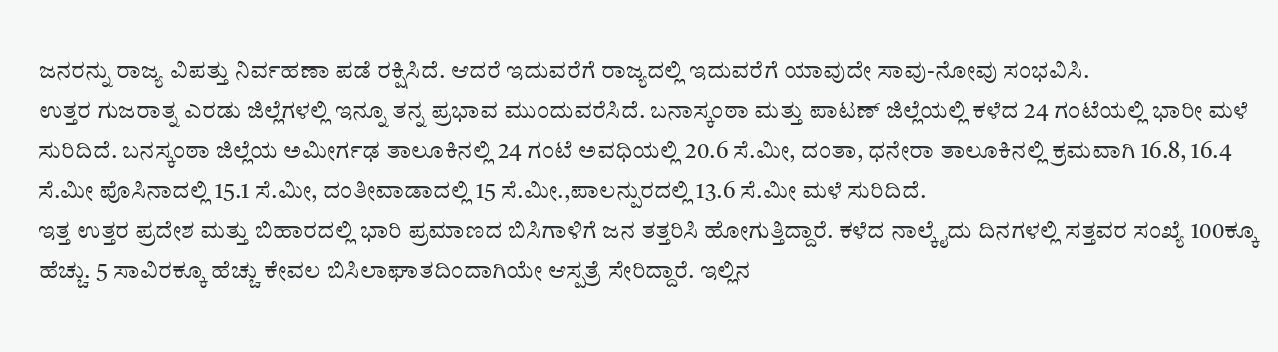ಜನರನ್ನು ರಾಜ್ಯ ವಿಪತ್ತು ನಿರ್ವಹಣಾ ಪಡೆ ರಕ್ಷಿಸಿದೆ. ಆದರೆ ಇದುವರೆಗೆ ರಾಜ್ಯದಲ್ಲಿ ಇದುವರೆಗೆ ಯಾವುದೇ ಸಾವು-ನೋವು ಸಂಭವಿಸಿ.
ಉತ್ತರ ಗುಜರಾತ್ನ ಎರಡು ಜಿಲ್ಲೆಗಳಲ್ಲಿ ಇನ್ನೂ ತನ್ನ ಪ್ರಭಾವ ಮುಂದುವರೆಸಿದೆ. ಬನಾಸ್ಕಂಠಾ ಮತ್ತು ಪಾಟಣ್ ಜಿಲ್ಲೆಯಲ್ಲಿ ಕಳೆದ 24 ಗಂಟೆಯಲ್ಲಿ ಭಾರೀ ಮಳೆ ಸುರಿದಿದೆ. ಬನಸ್ಕಂಠಾ ಜಿಲ್ಲೆಯ ಅಮೀರ್ಗಢ ತಾಲೂಕಿನಲ್ಲಿ 24 ಗಂಟೆ ಅವಧಿಯಲ್ಲಿ 20.6 ಸೆ.ಮೀ, ದಂತಾ, ಧನೇರಾ ತಾಲೂಕಿನಲ್ಲಿ ಕ್ರಮವಾಗಿ 16.8, 16.4 ಸೆ.ಮೀ ಪೊಸಿನಾದಲ್ಲಿ 15.1 ಸೆ.ಮೀ, ದಂತೀವಾಡಾದಲ್ಲಿ 15 ಸೆ.ಮೀ.,ಪಾಲನ್ಪುರದಲ್ಲಿ 13.6 ಸೆ.ಮೀ ಮಳೆ ಸುರಿದಿದೆ.
ಇತ್ತ ಉತ್ತರ ಪ್ರದೇಶ ಮತ್ತು ಬಿಹಾರದಲ್ಲಿ ಭಾರಿ ಪ್ರಮಾಣದ ಬಿಸಿಗಾಳಿಗೆ ಜನ ತತ್ತರಿಸಿ ಹೋಗುತ್ತಿದ್ದಾರೆ. ಕಳೆದ ನಾಲ್ಕೈದು ದಿನಗಳಲ್ಲಿ ಸತ್ತವರ ಸಂಖ್ಯೆ 100ಕ್ಕೂ ಹೆಚ್ಚು. 5 ಸಾವಿರಕ್ಕೂ ಹೆಚ್ಚು ಕೇವಲ ಬಿಸಿಲಾಘಾತದಿಂದಾಗಿಯೇ ಆಸ್ಪತ್ರೆ ಸೇರಿದ್ದಾರೆ. ಇಲ್ಲಿನ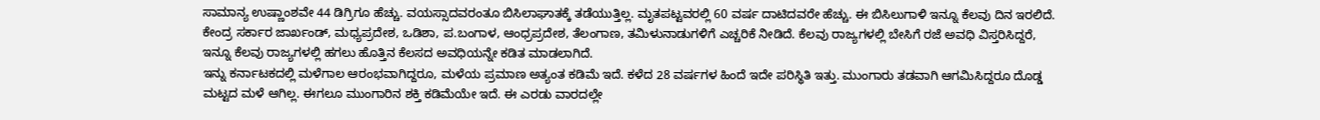ಸಾಮಾನ್ಯ ಉಷ್ಣಾಂಶವೇ 44 ಡಿಗ್ರಿಗೂ ಹೆಚ್ಚು. ವಯಸ್ಸಾದವರಂತೂ ಬಿಸಿಲಾಘಾತಕ್ಕೆ ತಡೆಯುತ್ತಿಲ್ಲ. ಮೃತಪಟ್ಟವರಲ್ಲಿ 60 ವರ್ಷ ದಾಟಿದವರೇ ಹೆಚ್ಚು. ಈ ಬಿಸಿಲುಗಾಳಿ ಇನ್ನೂ ಕೆಲವು ದಿನ ಇರಲಿದೆ. ಕೇಂದ್ರ ಸರ್ಕಾರ ಜಾರ್ಖಂಡ್, ಮಧ್ಯಪ್ರದೇಶ, ಒಡಿಶಾ, ಪ.ಬಂಗಾಳ, ಆಂಧ್ರಪ್ರದೇಶ, ತೆಲಂಗಾಣ, ತಮಿಳುನಾಡುಗಳಿಗೆ ಎಚ್ಚರಿಕೆ ನೀಡಿದೆ. ಕೆಲವು ರಾಜ್ಯಗಳಲ್ಲಿ ಬೇಸಿಗೆ ರಜೆ ಅವಧಿ ವಿಸ್ತರಿಸಿದ್ದರೆ, ಇನ್ನೂ ಕೆಲವು ರಾಜ್ಯಗಳಲ್ಲಿ ಹಗಲು ಹೊತ್ತಿನ ಕೆಲಸದ ಅವಧಿಯನ್ನೇ ಕಡಿತ ಮಾಡಲಾಗಿದೆ.
ಇನ್ನು ಕರ್ನಾಟಕದಲ್ಲಿ ಮಳೆಗಾಲ ಆರಂಭವಾಗಿದ್ದರೂ, ಮಳೆಯ ಪ್ರಮಾಣ ಅತ್ಯಂತ ಕಡಿಮೆ ಇದೆ. ಕಳೆದ 28 ವರ್ಷಗಳ ಹಿಂದೆ ಇದೇ ಪರಿಸ್ಥಿತಿ ಇತ್ತು. ಮುಂಗಾರು ತಡವಾಗಿ ಆಗಮಿಸಿದ್ದರೂ ದೊಡ್ಡ ಮಟ್ಟದ ಮಳೆ ಆಗಿಲ್ಲ. ಈಗಲೂ ಮುಂಗಾರಿನ ಶಕ್ತಿ ಕಡಿಮೆಯೇ ಇದೆ. ಈ ಎರಡು ವಾರದಲ್ಲೇ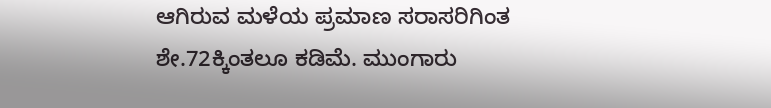ಆಗಿರುವ ಮಳೆಯ ಪ್ರಮಾಣ ಸರಾಸರಿಗಿಂತ ಶೇ.72ಕ್ಕಿಂತಲೂ ಕಡಿಮೆ. ಮುಂಗಾರು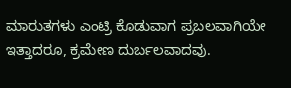ಮಾರುತಗಳು ಎಂಟ್ರಿ ಕೊಡುವಾಗ ಪ್ರಬಲವಾಗಿಯೇ ಇತ್ತಾದರೂ, ಕ್ರಮೇಣ ದುರ್ಬಲವಾದವು.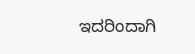ಇದರಿಂದಾಗಿ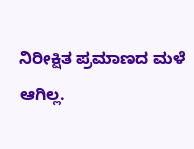ನಿರೀಕ್ಷಿತ ಪ್ರಮಾಣದ ಮಳೆ ಆಗಿಲ್ಲ.